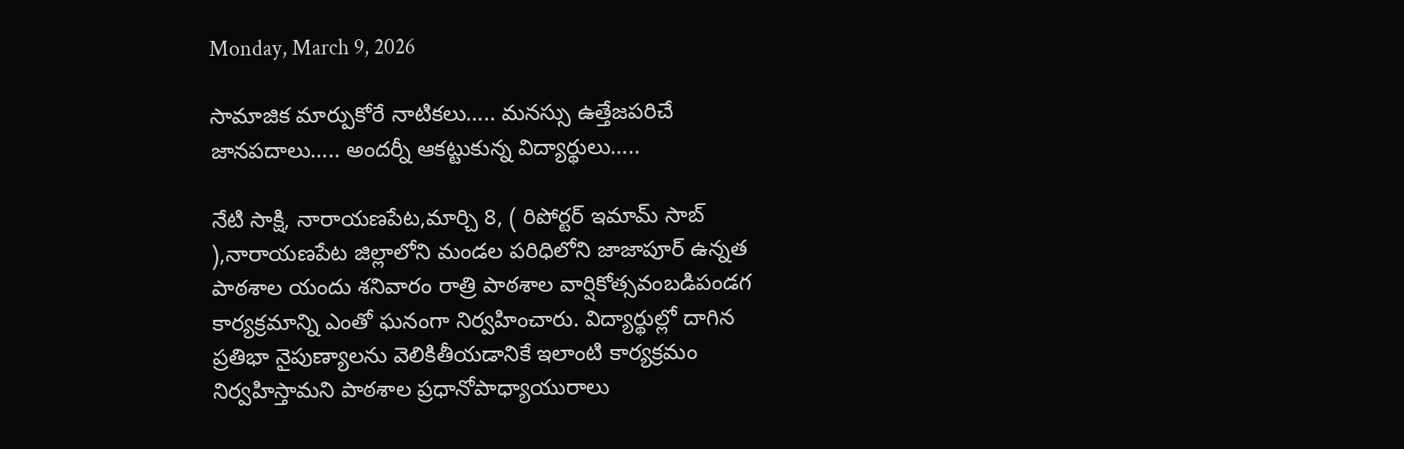Monday, March 9, 2026

సామాజిక మార్పుకోరే నాటికలు….. మనస్సు ఉత్తేజపరిచే జానపదాలు….. అందర్నీ ఆకట్టుకున్న విద్యార్థులు…..

నేటి సాక్షి, నారాయణపేట,మార్చి 8, ( రిపోర్టర్ ఇమామ్ సాబ్ ),నారాయణపేట జిల్లాలోని మండల పరిధిలోని జాజాపూర్ ఉన్నత పాఠశాల యందు శనివారం రాత్రి పాఠశాల వార్షికోత్సవంబడిపండగ కార్యక్రమాన్ని ఎంతో ఘనంగా నిర్వహించారు. విద్యార్థుల్లో దాగిన ప్రతిభా నైపుణ్యాలను వెలికితీయడానికే ఇలాంటి కార్యక్రమం నిర్వహిస్తామని పాఠశాల ప్రధానోపాధ్యాయురాలు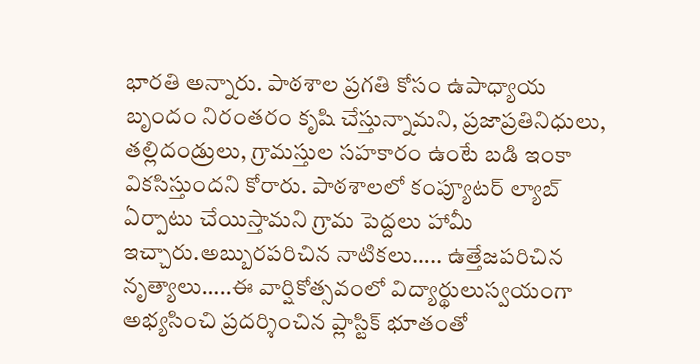భారతి అన్నారు. పాఠశాల ప్రగతి కోసం ఉపాధ్యాయ బృందం నిరంతరం కృషి చేస్తున్నామని, ప్రజాప్రతినిధులు, తల్లిదండ్రులు, గ్రామస్తుల సహకారం ఉంటే బడి ఇంకా వికసిస్తుందని కోరారు. పాఠశాలలో కంప్యూటర్ ల్యాబ్ ఏర్పాటు చేయిస్తామని గ్రామ పెద్దలు హామీ ఇచ్చారు.అబ్బురపరిచిన నాటికలు….. ఉత్తేజపరిచిన నృత్యాలు…..ఈ వార్షికోత్సవంలో విద్యార్థులుస్వయంగా అభ్యసించి ప్రదర్శించిన ప్లాస్టిక్ భూతంతో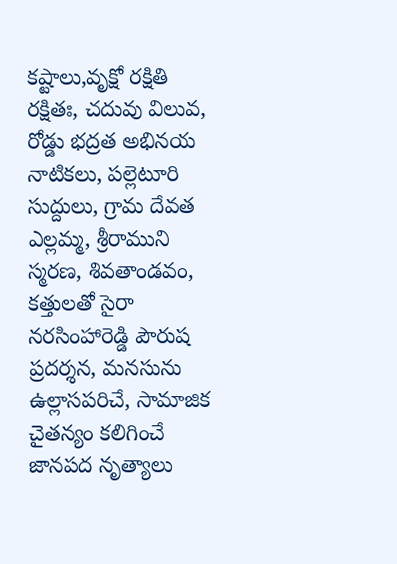కష్టాలు,వృక్షో రక్షితి రక్షితః, చదువు విలువ, రోడ్డు భద్రత అభినయ నాటికలు, పల్లెటూరి సుద్దులు, గ్రామ దేవత ఎల్లమ్మ, శ్రీరాముని స్మరణ, శివతాండవం, కత్తులతో సైరా నరసింహారెడ్డి పౌరుష ప్రదర్శన, మనసును ఉల్లాసపరిచే, సామాజిక చైతన్యం కలిగించే జానపద నృత్యాలు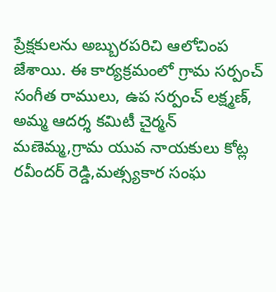ప్రేక్షకులను అబ్బురపరిచి ఆలోచింప జేశాయి. ఈ కార్యక్రమంలో గ్రామ సర్పంచ్ సంగీత రాములు, ఉప సర్పంచ్ లక్ష్మణ్, అమ్మ ఆదర్శ కమిటీ చైర్మన్ మణెమ్మ,గ్రామ యువ నాయకులు కోట్ల రవీందర్ రెడ్డి,మత్స్యకార సంఘ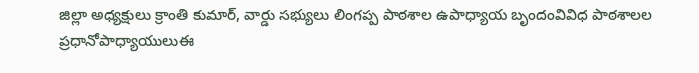జిల్లా అధ్యక్షులు క్రాంతి కుమార్, వార్డు సభ్యులు లింగప్ప పాఠశాల ఉపాధ్యాయ బృందంవివిధ పాఠశాలల ప్రధానోపాధ్యాయులుఈ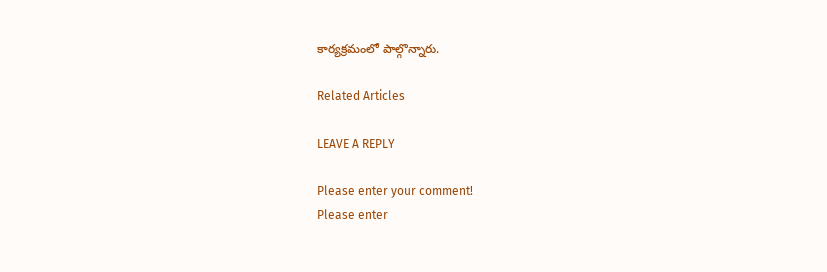కార్యక్రమంలో పాల్గొన్నారు.

Related Articles

LEAVE A REPLY

Please enter your comment!
Please enter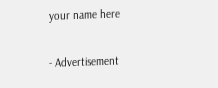your name here

- Advertisement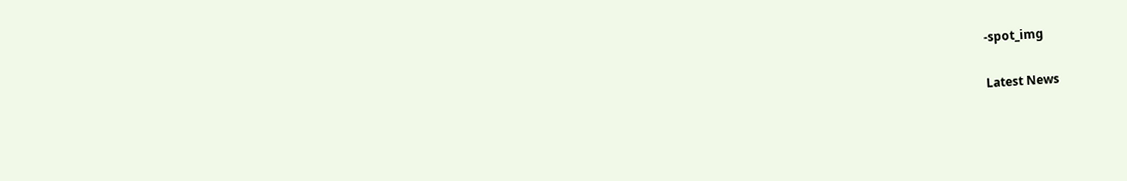-spot_img

Latest News